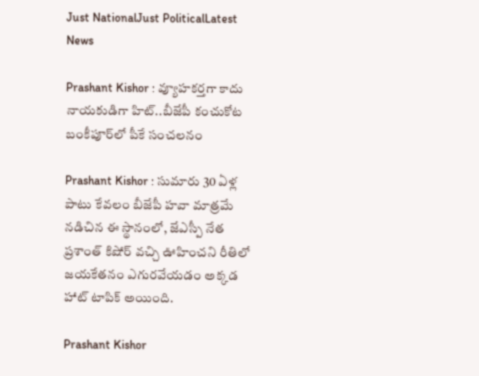Just NationalJust PoliticalLatest News

Prashant Kishor : వ్యూహకర్తగా కాదు నాయకుడిగా హిట్..బీజేపీ కంచుకోట బంకీపూర్‌లో పీకే సంచలనం

Prashant Kishor : సుమారు 30 ఏళ్ల పాటు కేవలం బీజేపీ హవా మాత్రమే నడిచిన ఈ స్థానంలో, జేఎస్పీ నేత ప్రశాంత్ కిషోర్ వచ్చి ఊహించని రీతిలో జయకేతనం ఎగురవేయడం అక్కడ హాట్ టాపిక్ అయింది.

Prashant Kishor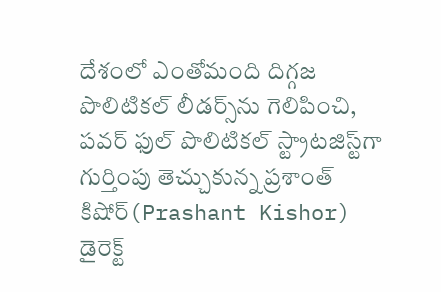దేశంలో ఎంతోమంది దిగ్గజ పొలిటికల్ లీడర్స్‌ను గెలిపించి, పవర్ ఫుల్ పొలిటికల్ స్ట్రాటజిస్ట్‌గా గుర్తింపు తెచ్చుకున్న ప్రశాంత్ కిషోర్(Prashant Kishor) డైరెక్ట్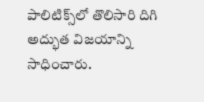పాలిటిక్స్‌లో తొలిసారి దిగి అద్భుత విజయాన్ని సాధించారు.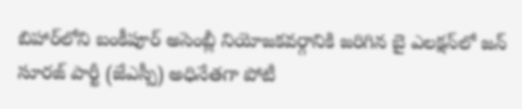బిహార్‌లోని బంకీపూర్ అసెంబ్లీ నియోజకవర్గానికి జరిగిన బై ఎలక్షన్‌లో జన్ సూరజ్ పార్టీ (జేఎస్పీ) అధినేతగా పోటీ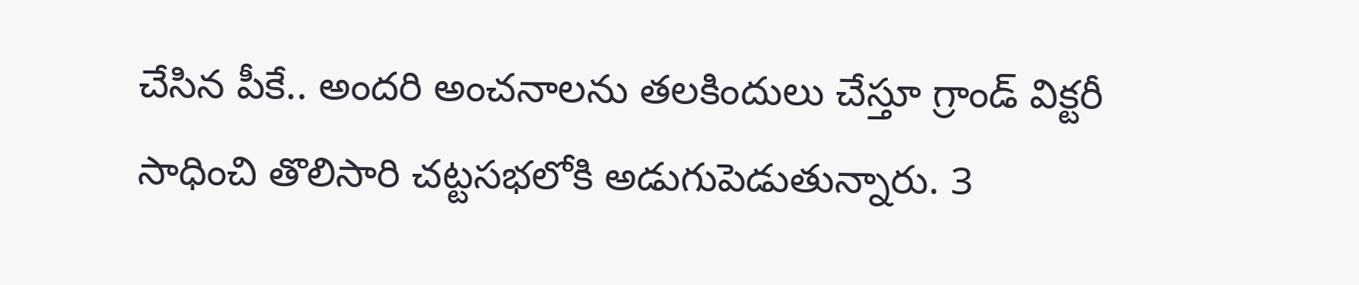చేసిన పీకే.. అందరి అంచనాలను తలకిందులు చేస్తూ గ్రాండ్ విక్టరీ సాధించి తొలిసారి చట్టసభలోకి అడుగుపెడుతున్నారు. 3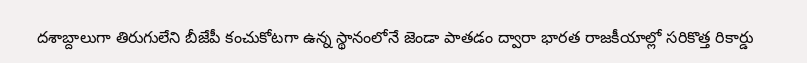దశాబ్దాలుగా తిరుగులేని బీజేపీ కంచుకోటగా ఉన్న స్థానంలోనే జెండా పాతడం ద్వారా భారత రాజకీయాల్లో సరికొత్త రికార్డు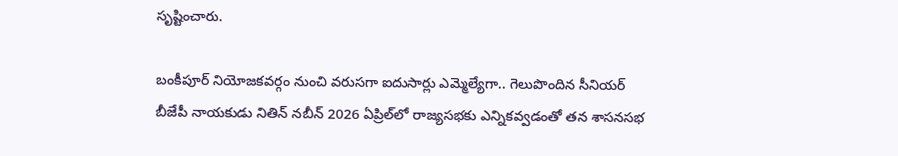సృష్టించారు.

బంకీపూర్ నియోజకవర్గం నుంచి వరుసగా ఐదుసార్లు ఎమ్మెల్యేగా.. గెలుపొందిన సీనియర్ బీజేపీ నాయకుడు నితిన్ నబీన్ 2026 ఏప్రిల్‌లో రాజ్యసభకు ఎన్నికవ్వడంతో తన శాసనసభ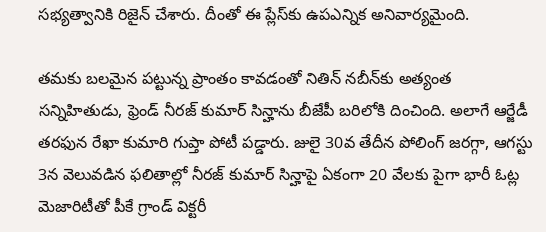సభ్యత్వానికి రిజైన్ చేశారు. దీంతో ఈ ప్లేస్‌కు ఉపఎన్నిక అనివార్యమైంది.

తమకు బలమైన పట్టున్న ప్రాంతం కావడంతో నితిన్ నబీన్‌కు అత్యంత సన్నిహితుడు, ఫ్రెండ్ నీరజ్ కుమార్ సిన్హాను బీజేపీ బరిలోకి దించింది. అలాగే ఆర్జేడీ తరఫున రేఖా కుమారి గుప్తా పోటీ పడ్డారు. జులై 30వ తేదీన పోలింగ్ జరగ్గా, ఆగస్టు 3న వెలువడిన ఫలితాల్లో నీరజ్ కుమార్ సిన్హాపై ఏకంగా 20 వేలకు పైగా భారీ ఓట్ల మెజారిటీతో పీకే గ్రాండ్ విక్టరీ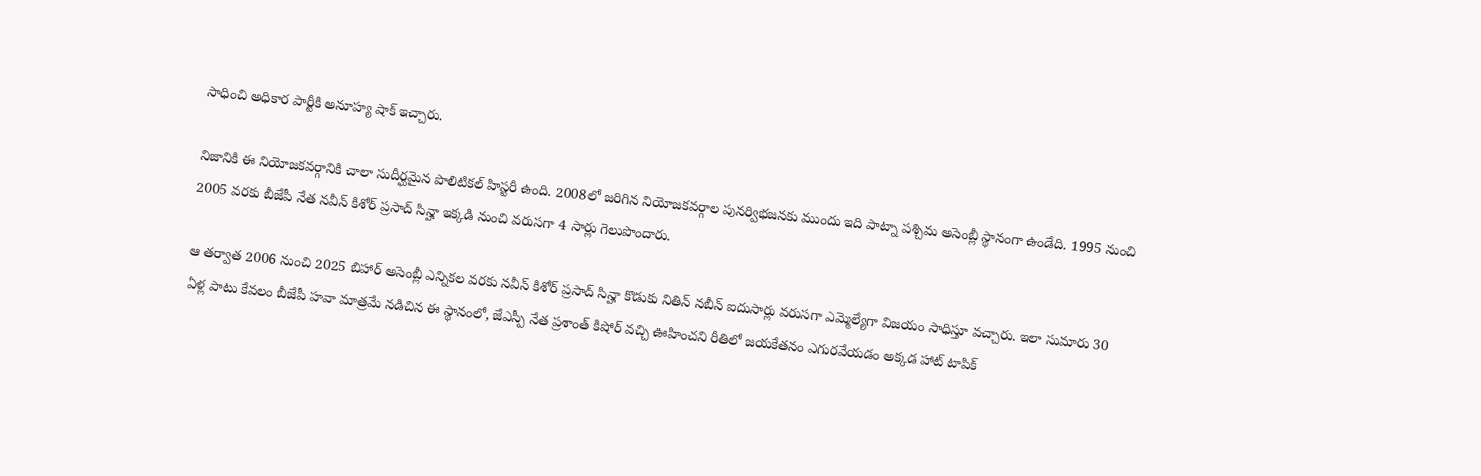సాధించి అధికార పార్టీకి అనూహ్య షాక్ ఇచ్చారు.

నిజానికి ఈ నియోజకవర్గానికి చాలా సుదీర్ఘమైన పొలిటికల్ హిస్టరీ ఉంది. 2008లో జరిగిన నియోజకవర్గాల పునర్విభజనకు ముందు ఇది పాట్నా పశ్చిమ అసెంబ్లీ స్థానంగా ఉండేది. 1995 నుంచి 2005 వరకు బీజేపీ నేత నవీన్ కిశోర్ ప్రసాద్ సిన్హా ఇక్కడి నుంచి వరుసగా 4 సార్లు గెలుపొందారు.

ఆ తర్వాత 2006 నుంచి 2025 బిహార్ అసెంబ్లీ ఎన్నికల వరకు నవీన్ కిశోర్ ప్రసాద్ సిన్హా కొడుకు నితిన్ నబీన్ ఐదుసార్లు వరుసగా ఎమ్మెల్యేగా విజయం సాధిస్తూ వచ్చారు. ఇలా సుమారు 30 ఏళ్ల పాటు కేవలం బీజేపీ హవా మాత్రమే నడిచిన ఈ స్థానంలో, జేఎస్పీ నేత ప్రశాంత్ కిషోర్ వచ్చి ఊహించని రీతిలో జయకేతనం ఎగురవేయడం అక్కడ హాట్ టాపిక్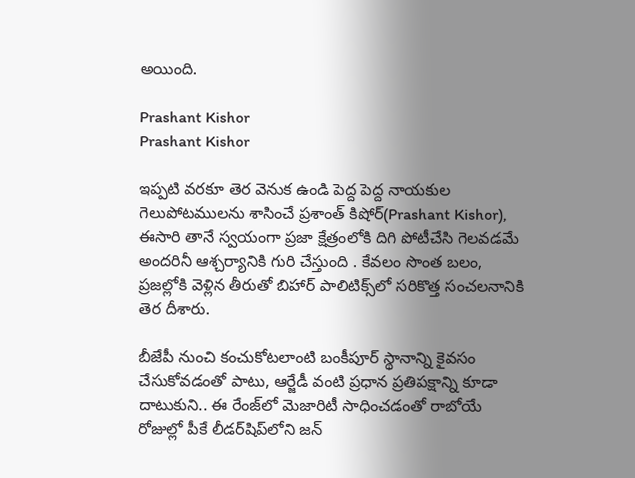అయింది.

Prashant Kishor
Prashant Kishor

ఇప్పటి వరకూ తెర వెనుక ఉండి పెద్ద పెద్ద నాయకుల గెలుపోటములను శాసించే ప్రశాంత్ కిషోర్(Prashant Kishor), ఈసారి తానే స్వయంగా ప్రజా క్షేత్రంలోకి దిగి పోటీచేసి గెలవడమే అందరినీ ఆశ్చర్యానికి గురి చేస్తుంది . కేవలం సొంత బలం, ప్రజల్లోకి వెళ్లిన తీరుతో బిహార్ పాలిటిక్స్‌లో సరికొత్త సంచలనానికి తెర దీశారు.

బీజేపీ నుంచి కంచుకోటలాంటి బంకీపూర్ స్థానాన్ని కైవసం చేసుకోవడంతో పాటు, ఆర్జేడీ వంటి ప్రధాన ప్రతిపక్షాన్ని కూడా దాటుకుని.. ఈ రేంజ్‌లో మెజారిటీ సాధించడంతో రాబోయే రోజుల్లో పీకే లీడర్‌షిప్‌లోని జన్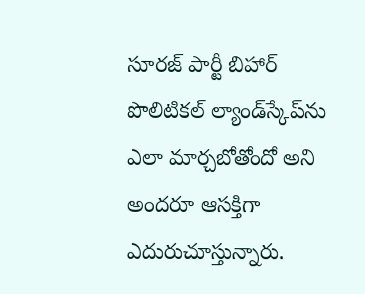సూరజ్ పార్టీ బిహార్ పొలిటికల్ ల్యాండ్‌స్కేప్‌ను ఎలా మార్చబోతోందో అని అందరూ ఆసక్తిగా ఎదురుచూస్తున్నారు.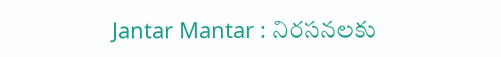Jantar Mantar : నిరసనలకు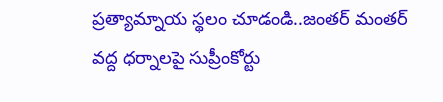ప్రత్యామ్నాయ స్థలం చూడండి..జంతర్ మంతర్ వద్ద ధర్నాలపై సుప్రీంకోర్టు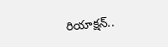రియాక్షన్..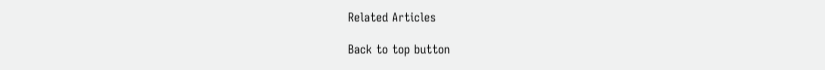Related Articles

Back to top button